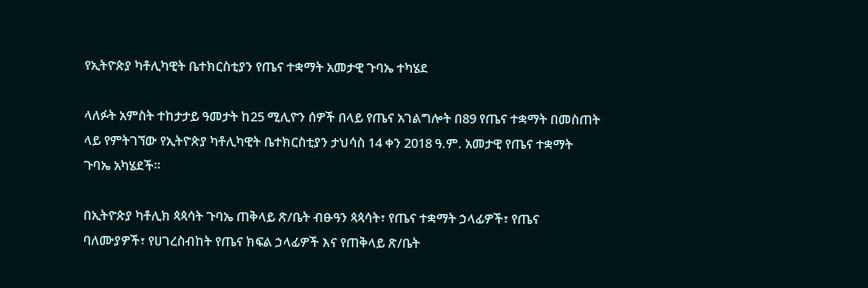የኢትዮጵያ ካቶሊካዊት ቤተክርስቲያን የጤና ተቋማት አመታዊ ጉባኤ ተካሄደ

ላለፉት አምስት ተከታታይ ዓመታት ከ25 ሚሊዮን ሰዎች በላይ የጤና አገልግሎት በ89 የጤና ተቋማት በመስጠት ላይ የምትገኘው የኢትዮጵያ ካቶሊካዊት ቤተክርስቲያን ታህሳስ 14 ቀን 2018 ዓ.ም. አመታዊ የጤና ተቋማት ጉባኤ አካሄደች።

በኢትዮጵያ ካቶሊክ ጳጳሳት ጉባኤ ጠቅላይ ጽ/ቤት ብፁዓን ጳጳሳት፣ የጤና ተቋማት ኃላፊዎች፣ የጤና ባለሙያዎች፣ የሀገረስብከት የጤና ክፍል ኃላፊዎች እና የጠቅላይ ጽ/ቤት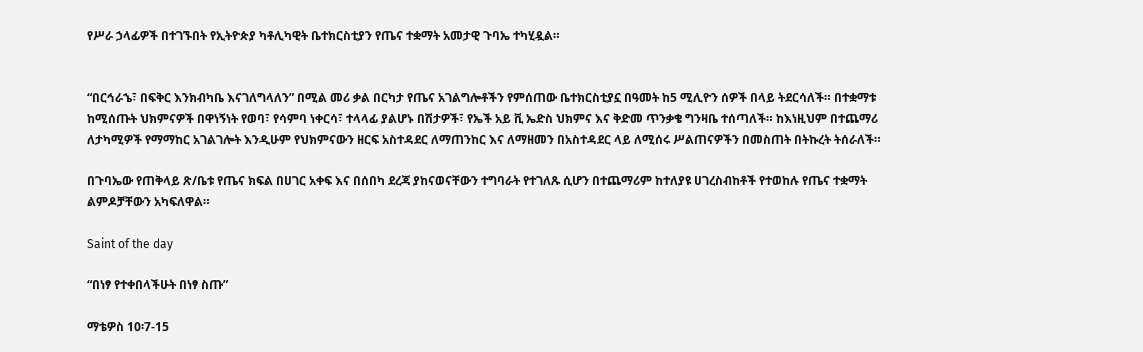የሥራ ኃላፊዎች በተገኙበት የኢትዮጵያ ካቶሊካዊት ቤተክርስቲያን የጤና ተቋማት አመታዊ ጉባኤ ተካሂዷል።


“በርኅራኄ፣ በፍቅር እንክብካቤ እናገለግላለን” በሚል መሪ ቃል በርካታ የጤና አገልግሎቶችን የምሰጠው ቤተክርስቲያኗ በዓመት ከ5 ሚሊዮን ሰዎች በላይ ትደርሳለች። በተቋማቱ ከሚሰጡት ህክምናዎች በዋነኝነት የወባ፣ የሳምባ ነቀርሳ፣ ተላላፊ ያልሆኑ በሽታዎች፣ የኤች አይ ቪ ኤድስ ህክምና እና ቅድመ ጥንቃቄ ግንዛቤ ተሰጣለች። ከእነዚህም በተጨማሪ ለታካሚዎች የማማከር አገልገሎት እንዲሁም የህክምናውን ዘርፍ አስተዳደር ለማጠንከር እና ለማዘመን በአስተዳደር ላይ ለሚሰሩ ሥልጠናዎችን በመስጠት በትኩረት ትሰራለች።

በጉባኤው የጠቅላይ ጽ/ቤቱ የጤና ክፍል በሀገር አቀፍ እና በሰበካ ደረጃ ያከናወናቸውን ተግባራት የተገለጹ ሲሆን በተጨማሪም ከተለያዩ ሀገረስብከቶች የተወከሉ የጤና ተቋማት ልምዶቻቸውን አካፍለዋል።

Saint of the day

“በነፃ የተቀበላችሁት በነፃ ስጡ”

ማቴዎስ 10፡7-15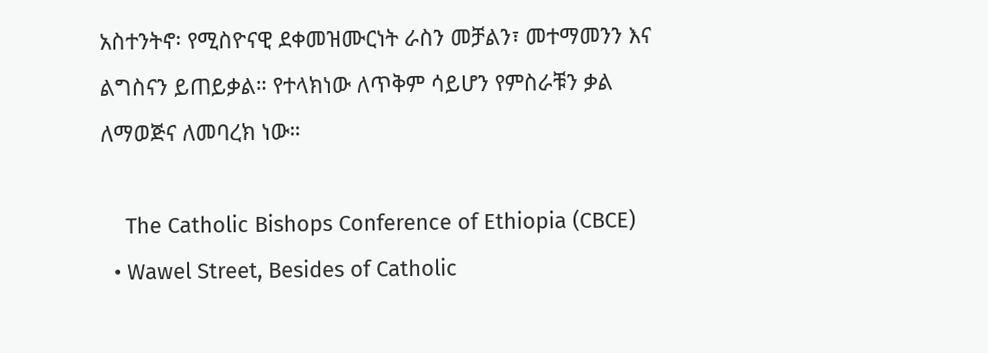አስተንትኖ፡ የሚስዮናዊ ደቀመዝሙርነት ራስን መቻልን፣ መተማመንን እና ልግስናን ይጠይቃል። የተላክነው ለጥቅም ሳይሆን የምስራቹን ቃል ለማወጅና ለመባረክ ነው።

    The Catholic Bishops Conference of Ethiopia (CBCE)
  • Wawel Street, Besides of Catholic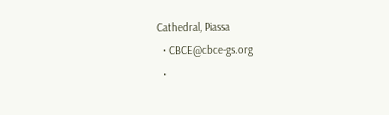Cathedral, Piassa
  • CBCE@cbce-gs.org
  •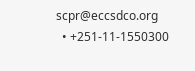scpr@eccsdco.org
  • +251-11-1550300